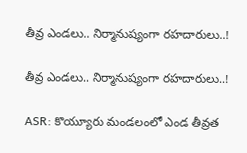తీవ్ర ఎండలు.. నిర్మానుష్యంగా రహదారులు..!

తీవ్ర ఎండలు.. నిర్మానుష్యంగా రహదారులు..!

ASR: కొయ్యూరు మండలంలో ఎండ తీవ్రత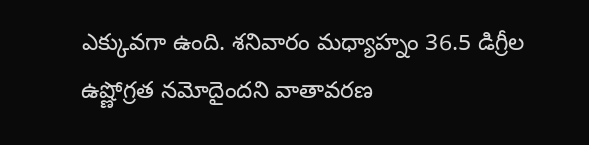ఎక్కువగా ఉంది. శనివారం మధ్యాహ్నం 36.5 డిగ్రీల ఉష్ణోగ్రత నమోదైందని వాతావరణ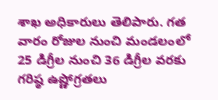శాఖ అధికారులు తెలిపారు. గత వారం రోజుల నుంచి మండలంలో 25 డిగ్రీల నుంచి 36 డిగ్రీల వరకు గరిష్ఠ ఉష్ణోగ్రతలు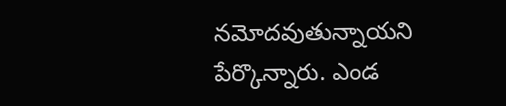నమోదవుతున్నాయని పేర్కొన్నారు. ఎండ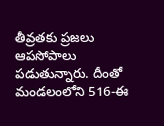తీవ్రతకు ప్రజలు ఆపసోపాలు పడుతున్నారు. దీంతో మండలంలోని 516-ఈ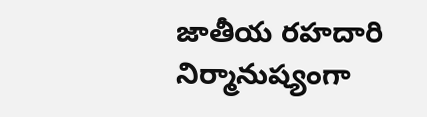జాతీయ రహదారి నిర్మానుష్యంగా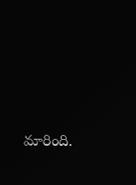మారింది.